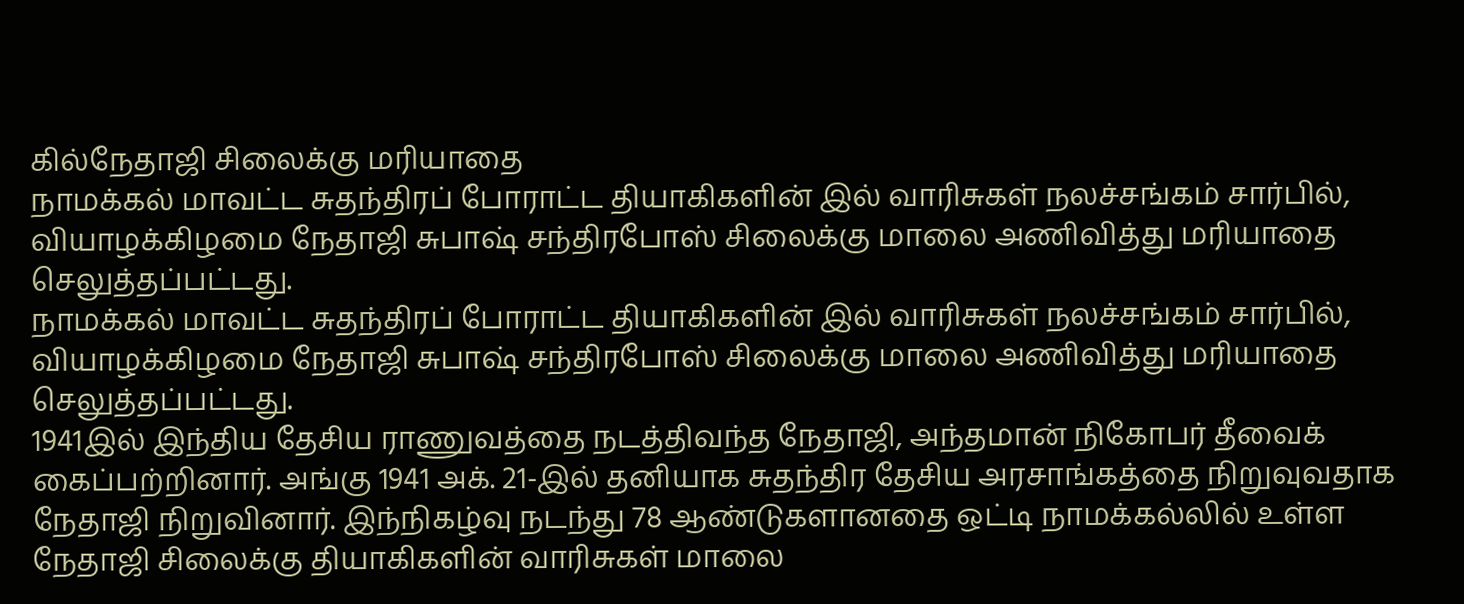கில்நேதாஜி சிலைக்கு மரியாதை
நாமக்கல் மாவட்ட சுதந்திரப் போராட்ட தியாகிகளின் இல் வாரிசுகள் நலச்சங்கம் சார்பில், வியாழக்கிழமை நேதாஜி சுபாஷ் சந்திரபோஸ் சிலைக்கு மாலை அணிவித்து மரியாதை செலுத்தப்பட்டது.
நாமக்கல் மாவட்ட சுதந்திரப் போராட்ட தியாகிகளின் இல் வாரிசுகள் நலச்சங்கம் சார்பில், வியாழக்கிழமை நேதாஜி சுபாஷ் சந்திரபோஸ் சிலைக்கு மாலை அணிவித்து மரியாதை செலுத்தப்பட்டது.
1941இல் இந்திய தேசிய ராணுவத்தை நடத்திவந்த நேதாஜி, அந்தமான் நிகோபர் தீவைக் கைப்பற்றினார். அங்கு 1941 அக். 21-இல் தனியாக சுதந்திர தேசிய அரசாங்கத்தை நிறுவுவதாக நேதாஜி நிறுவினார். இந்நிகழ்வு நடந்து 78 ஆண்டுகளானதை ஒட்டி நாமக்கல்லில் உள்ள நேதாஜி சிலைக்கு தியாகிகளின் வாரிசுகள் மாலை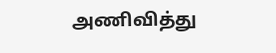அணிவித்து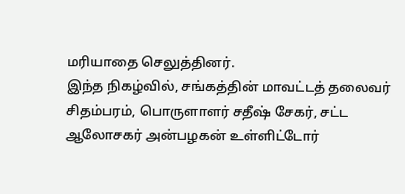மரியாதை செலுத்தினர்.
இந்த நிகழ்வில், சங்கத்தின் மாவட்டத் தலைவர் சிதம்பரம், பொருளாளர் சதீஷ் சேகர், சட்ட ஆலோசகர் அன்பழகன் உள்ளிட்டோர்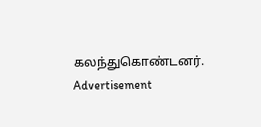கலந்துகொண்டனர்.
Advertisement